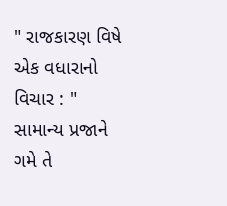" રાજકારણ વિષે એક વધારાનો વિચાર : " સામાન્ય પ્રજાને ગમે તે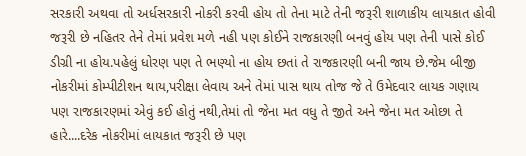સરકારી અથવા તો અર્ધસરકારી નોકરી કરવી હોય તો તેના માટે તેની જરૂરી શાળાકીય લાયકાત હોવી જરૂરી છે નહિતર તેને તેમાં પ્રવેશ મળે નહી પણ કોઈને રાજકારણી બનવું હોય પણ તેની પાસે કોઈ ડીગ્રી ના હોય.પહેલું ધોરણ પણ તે ભણ્યો ના હોય છતાં તે રાજકારણી બની જાય છે.જેમ બીજી નોકરીમાં કોમ્પીટીશન થાય,પરીક્ષા લેવાય અને તેમાં પાસ થાય તોજ જે તે ઉમેદવાર લાયક ગણાય પણ રાજકારણમાં એવું કઈ હોતું નથી,તેમાં તો જેના મત વધુ તે જીતે અને જેના મત ઓછા તે હારે....દરેક નોકરીમાં લાયકાત જરૂરી છે પણ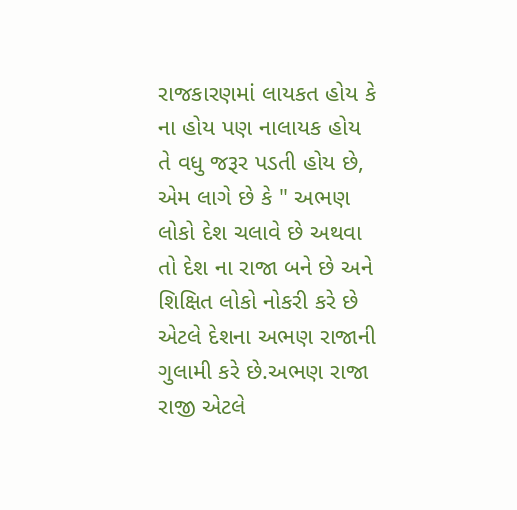રાજકારણમાં લાયકત હોય કે ના હોય પણ નાલાયક હોય તે વધુ જરૂર પડતી હોય છે,
એમ લાગે છે કે " અભણ લોકો દેશ ચલાવે છે અથવા તો દેશ ના રાજા બને છે અને શિક્ષિત લોકો નોકરી કરે છે એટલે દેશના અભણ રાજાની ગુલામી કરે છે.અભણ રાજા રાજી એટલે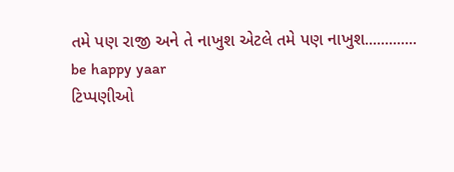તમે પણ રાજી અને તે નાખુશ એટલે તમે પણ નાખુશ.............
be happy yaar
ટિપ્પણીઓ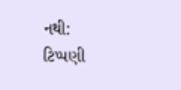નથી:
ટિપ્પણી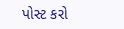પોસ્ટ કરો